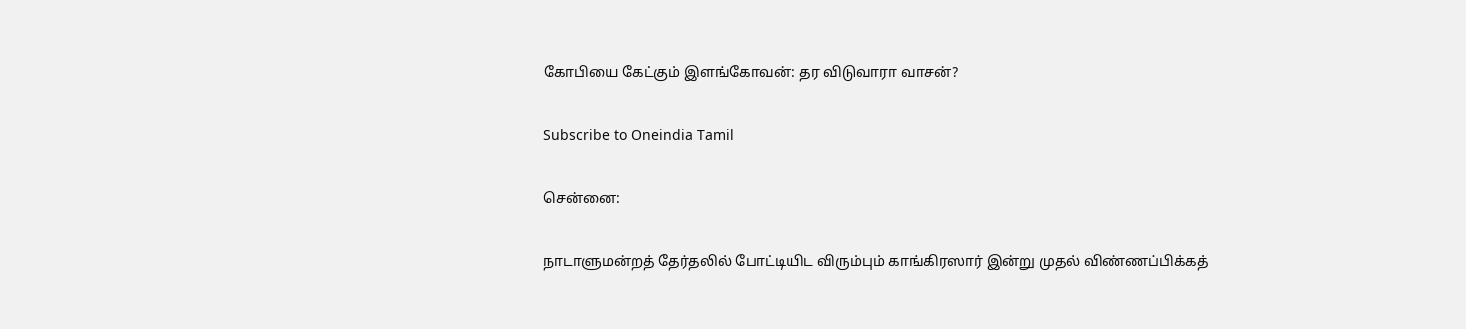கோபியை கேட்கும் இளங்கோவன்: தர விடுவாரா வாசன்?

Subscribe to Oneindia Tamil

சென்னை:

நாடாளுமன்றத் தேர்தலில் போட்டியிட விரும்பும் காங்கிரஸார் இன்று முதல் விண்ணப்பிக்கத்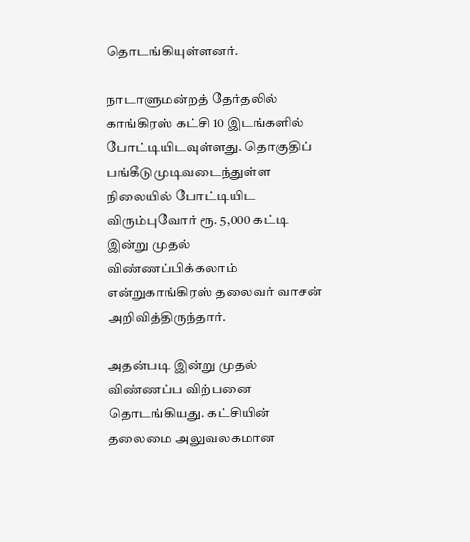தொடங்கியுள்ளனர்.

நாடாளுமன்றத் தேர்தலில் காங்கிரஸ் கட்சி 10 இடங்களில் போட்டியிடவுள்ளது. தொகுதிப் பங்கீடுமுடிவடைந்துள்ள நிலையில் போட்டியிட விரும்புவோர் ரூ. 5,000 கட்டி இன்று முதல் விண்ணப்பிக்கலாம் என்றுகாங்கிரஸ் தலைவர் வாசன் அறிவித்திருந்தார்.

அதன்படி இன்று முதல் விண்ணப்ப விற்பனை தொடங்கியது. கட்சியின் தலைமை அலுவலகமான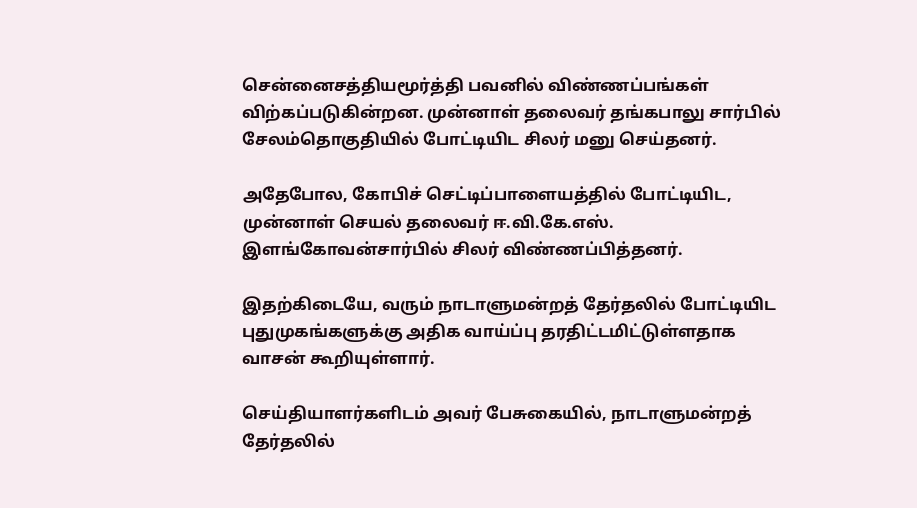சென்னைசத்தியமூர்த்தி பவனில் விண்ணப்பங்கள் விற்கப்படுகின்றன. முன்னாள் தலைவர் தங்கபாலு சார்பில் சேலம்தொகுதியில் போட்டியிட சிலர் மனு செய்தனர்.

அதேபோல, கோபிச் செட்டிப்பாளையத்தில் போட்டியிட, முன்னாள் செயல் தலைவர் ஈ.வி.கே.எஸ். இளங்கோவன்சார்பில் சிலர் விண்ணப்பித்தனர்.

இதற்கிடையே, வரும் நாடாளுமன்றத் தேர்தலில் போட்டியிட புதுமுகங்களுக்கு அதிக வாய்ப்பு தரதிட்டமிட்டுள்ளதாக வாசன் கூறியுள்ளார்.

செய்தியாளர்களிடம் அவர் பேசுகையில், நாடாளுமன்றத் தேர்தலில்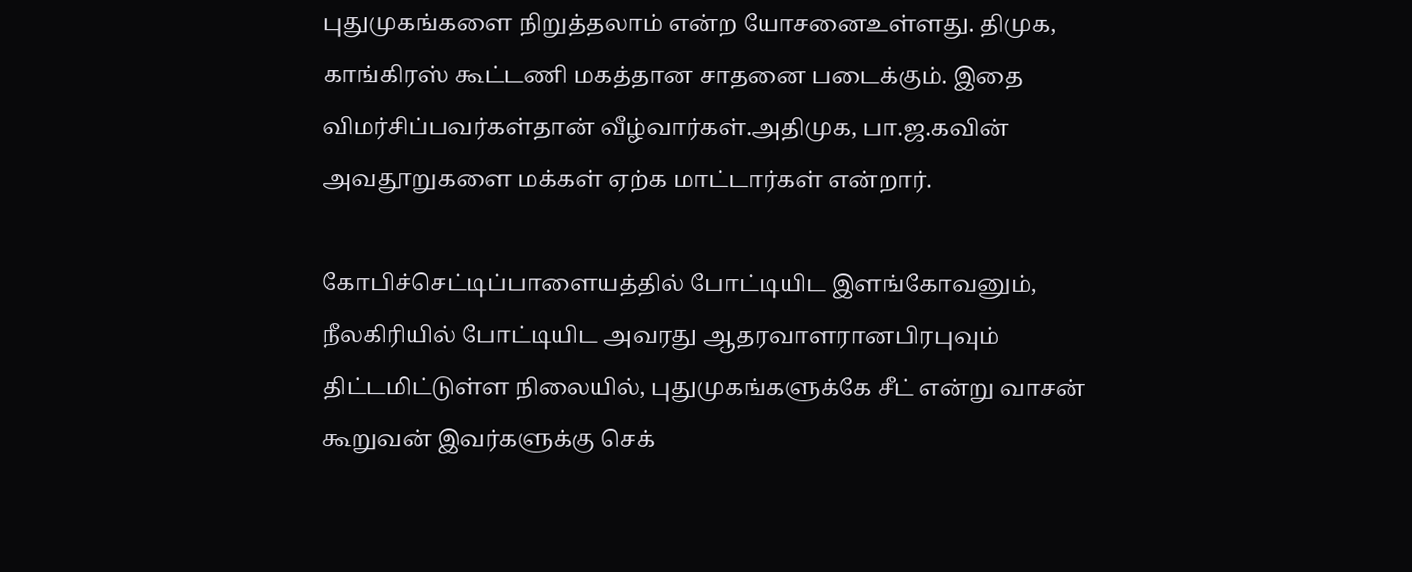புதுமுகங்களை நிறுத்தலாம் என்ற யோசனைஉள்ளது. திமுக, காங்கிரஸ் கூட்டணி மகத்தான சாதனை படைக்கும். இதை விமர்சிப்பவர்கள்தான் வீழ்வார்கள்.அதிமுக, பா.ஜ.கவின் அவதூறுகளை மக்கள் ஏற்க மாட்டார்கள் என்றார்.

கோபிச்செட்டிப்பாளையத்தில் போட்டியிட இளங்கோவனும், நீலகிரியில் போட்டியிட அவரது ஆதரவாளரானபிரபுவும் திட்டமிட்டுள்ள நிலையில், புதுமுகங்களுக்கே சீட் என்று வாசன் கூறுவன் இவர்களுக்கு செக்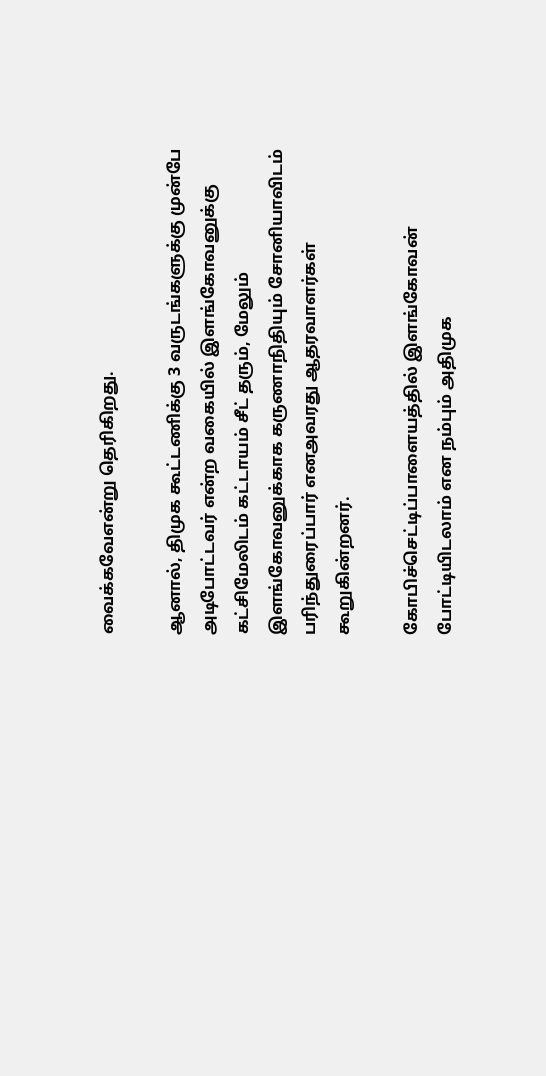வைக்கவேஎன்று தெரிகிறது.

ஆனால், திமுக கூட்டணிக்கு 3 வருடங்களுக்கு முன்பே அடிபோட்டவர் என்ற வகையில் இளங்கோவனுக்கு கட்சிமேலிடம் கட்டாயம் சீட் தரும், மேலும் இளங்கோவனுக்காக கருணாநிதியும் சோனியாவிடம் பரிந்துரைப்பார் எனஅவரது ஆதரவாளர்கள் கூறுகின்றனர்.

கோபிச்செட்டிப்பாளையத்தில் இளங்கோவன் போட்டியிடலாம் என நம்பும் அதிமுக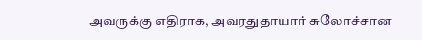அவருக்கு எதிராக, அவரதுதாயார் சுலோச்சான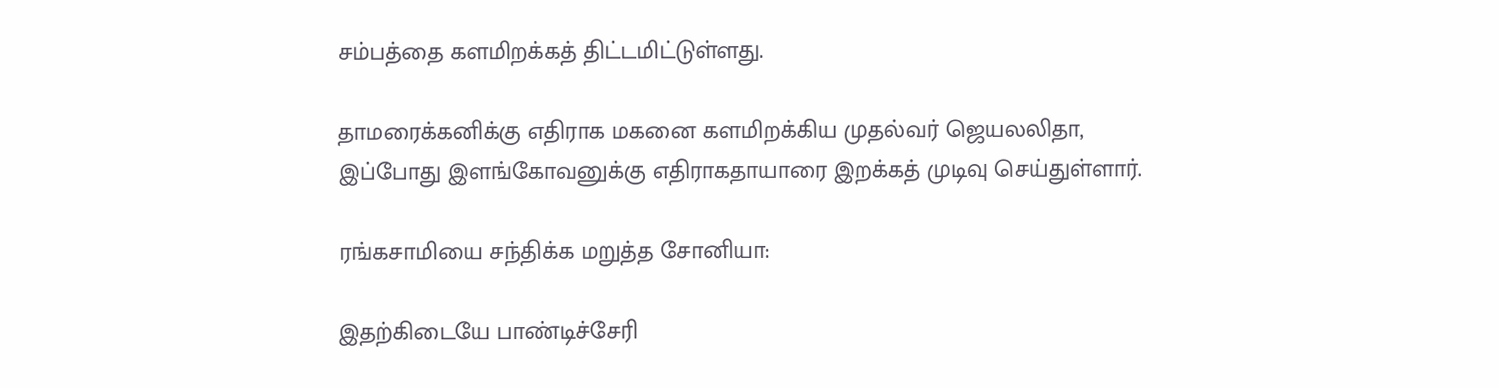சம்பத்தை களமிறக்கத் திட்டமிட்டுள்ளது.

தாமரைக்கனிக்கு எதிராக மகனை களமிறக்கிய முதல்வர் ஜெயலலிதா, இப்போது இளங்கோவனுக்கு எதிராகதாயாரை இறக்கத் முடிவு செய்துள்ளார்.

ரங்கசாமியை சந்திக்க மறுத்த சோனியா:

இதற்கிடையே பாண்டிச்சேரி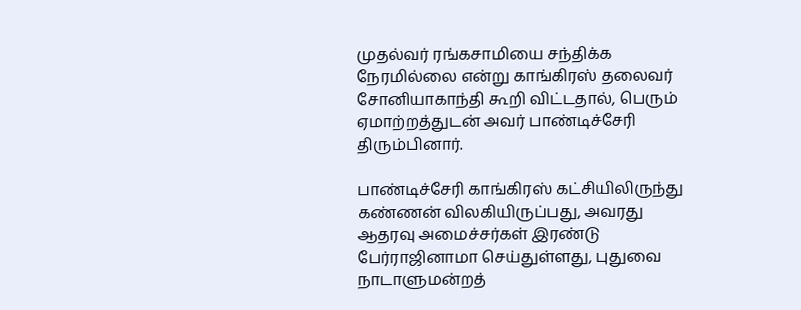முதல்வர் ரங்கசாமியை சந்திக்க நேரமில்லை என்று காங்கிரஸ் தலைவர் சோனியாகாந்தி கூறி விட்டதால், பெரும் ஏமாற்றத்துடன் அவர் பாண்டிச்சேரி திரும்பினார்.

பாண்டிச்சேரி காங்கிரஸ் கட்சியிலிருந்து கண்ணன் விலகியிருப்பது, அவரது ஆதரவு அமைச்சர்கள் இரண்டு பேர்ராஜினாமா செய்துள்ளது, புதுவை நாடாளுமன்றத்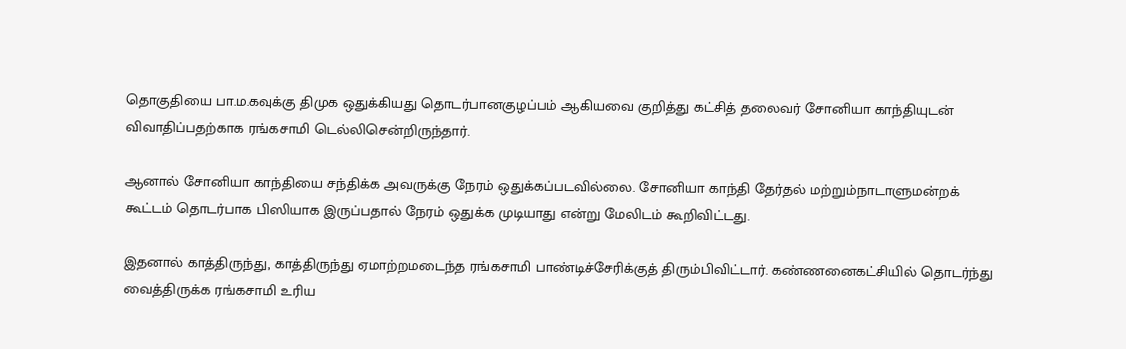தொகுதியை பா.ம.கவுக்கு திமுக ஒதுக்கியது தொடர்பானகுழப்பம் ஆகியவை குறித்து கட்சித் தலைவர் சோனியா காந்தியுடன் விவாதிப்பதற்காக ரங்கசாமி டெல்லிசென்றிருந்தார்.

ஆனால் சோனியா காந்தியை சந்திக்க அவருக்கு நேரம் ஒதுக்கப்படவில்லை. சோனியா காந்தி தேர்தல் மற்றும்நாடாளுமன்றக் கூட்டம் தொடர்பாக பிஸியாக இருப்பதால் நேரம் ஒதுக்க முடியாது என்று மேலிடம் கூறிவிட்டது.

இதனால் காத்திருந்து, காத்திருந்து ஏமாற்றமடைந்த ரங்கசாமி பாண்டிச்சேரிக்குத் திரும்பிவிட்டார். கண்ணனைகட்சியில் தொடர்ந்து வைத்திருக்க ரங்கசாமி உரிய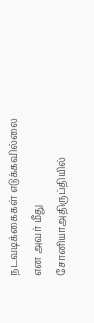நடவடிக்கைகள் எடுக்கவில்லை என அவர் மீது சோனியாஅதிருப்தியில்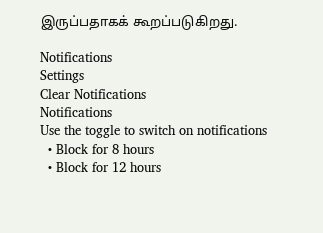இருப்பதாகக் கூறப்படுகிறது.

Notifications
Settings
Clear Notifications
Notifications
Use the toggle to switch on notifications
  • Block for 8 hours
  • Block for 12 hours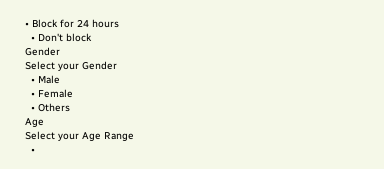• Block for 24 hours
  • Don't block
Gender
Select your Gender
  • Male
  • Female
  • Others
Age
Select your Age Range
  •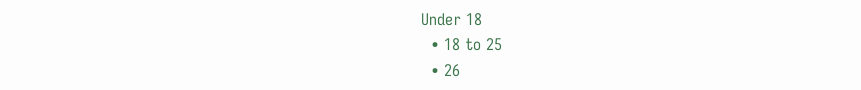Under 18
  • 18 to 25
  • 26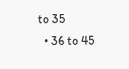to 35
  • 36 to 45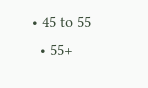• 45 to 55
  • 55+